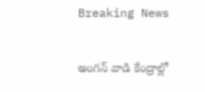Breaking News

అంగన్ వాడి కేంద్రాల్లో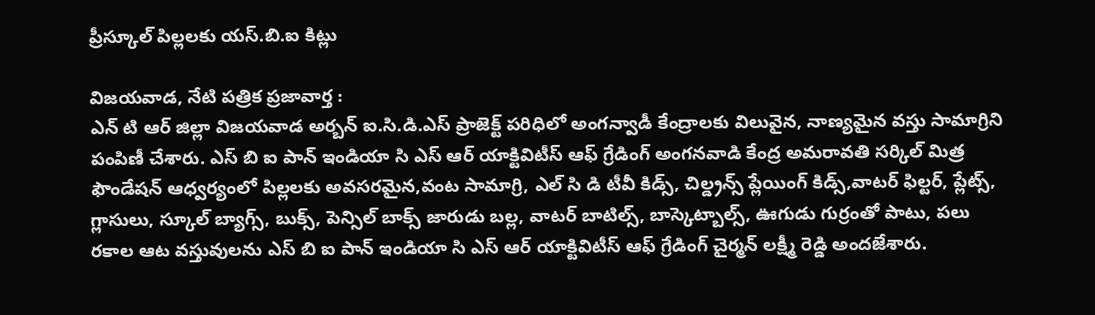ప్రీస్కూల్ పిల్లలకు యస్.బి.ఐ కిట్లు

విజయవాడ, నేటి పత్రిక ప్రజావార్త :
ఎన్ టి ఆర్ జిల్లా విజయవాడ అర్బన్ ఐ.సి.డి.ఎస్ ప్రాజెక్ట్ పరిధిలో అంగన్వాడీ కేంద్రాలకు విలువైన, నాణ్యమైన వస్తు సామాగ్రిని పంపిణీ చేశారు. ఎస్ బి ఐ పాన్ ఇండియా సి ఎస్ ఆర్ యాక్టివిటీస్ ఆఫ్ గ్రేడింగ్ అంగనవాడి కేంద్ర అమరావతి సర్కిల్ మిత్ర ఫౌండేషన్ ఆధ్వర్యంలో పిల్లలకు అవసరమైన,వంట సామాగ్రి, ఎల్ సి డి టీవీ కిడ్స్, చిల్డ్రన్స్ ప్లేయింగ్ కిడ్స్,వాటర్ ఫిల్టర్, ప్లేట్స్, గ్లాసులు, స్కూల్ బ్యాగ్స్, బుక్స్, పెన్సిల్ బాక్స్ జారుడు బల్ల, వాటర్ బాటిల్స్, బాస్కెట్బాల్స్, ఊగుడు గుర్రంతో పాటు, పలు రకాల ఆట వస్తువులను ఎస్ బి ఐ పాన్ ఇండియా సి ఎస్ ఆర్ యాక్టివిటీస్ ఆఫ్ గ్రేడింగ్ చైర్మన్ లక్ష్మీ రెడ్డి అందజేశారు.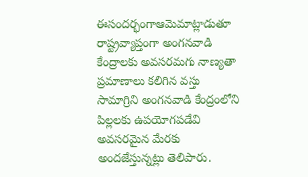ఈసందర్భంగాఆమెమాట్లాడుతూ రాష్ట్రవ్యాప్తంగా అంగనవాడి కేంద్రాలకు అవసరమగు నాణ్యతా ప్రమాణాలు కలిగిన వస్తు సామాగ్రిని అంగనవాడి కేంద్రంలోని పిల్లలకు ఉపయోగపడేవి అవసరమైన మేరకు అందజేస్తున్నట్లు తెలిపారు.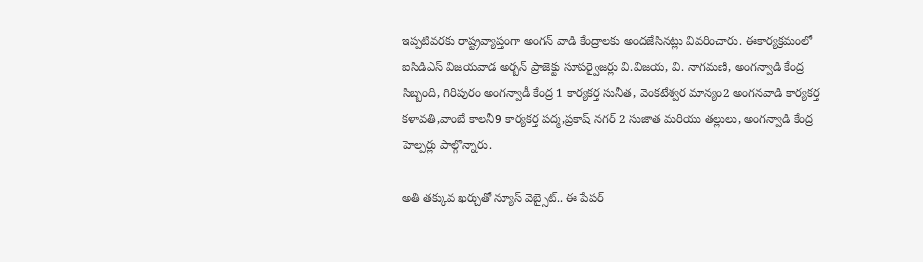ఇప్పటివరకు రాష్ట్రవ్యాప్తంగా అంగన్ వాడి కేంద్రాలకు అందజేసినట్లు వివరించారు. ఈకార్యక్రమంలో ఐసిడిఎస్ విజయవాడ అర్బన్ ప్రాజెక్టు సూపర్వైజర్లు వి.విజయ, వి. నాగమణి, అంగన్వాడి కేంద్ర సిబ్బంది, గిరిపురం అంగన్వాడీ కేంద్ర 1 కార్యకర్త సునీత, వెంకటేశ్వర మాన్యం2 అంగనవాడి కార్యకర్త కళావతి,వాంబే కాలనీ9 కార్యకర్త పద్మ,ప్రకాష్ నగర్ 2 సుజాత మరియు తల్లులు, అంగన్వాడి కేంద్ర హెల్పర్లు పాల్గొన్నారు.

అతి తక్కువ ఖర్చుతో న్యూస్ వెబ్సైట్.. ఈ పేపర్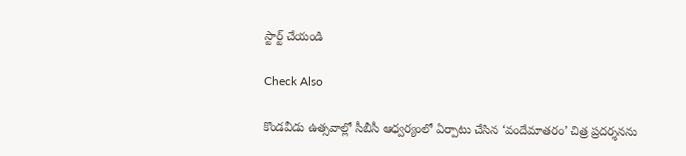స్టార్ట్ చేయండి

Check Also

కొండవీడు ఉత్సవాల్లో సీబీసీ ఆధ్వర్యంలో ఏర్పాటు చేసిన ‘వందేమాతరం’ చిత్ర ప్రదర్శనను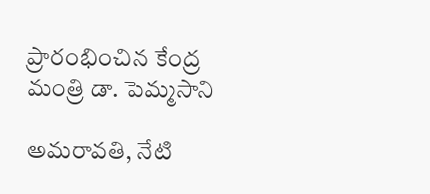ప్రారంభించిన కేంద్ర మంత్రి డా. పెమ్మసాని

అమరావతి, నేటి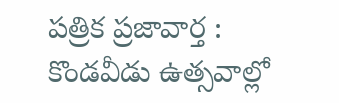పత్రిక ప్రజావార్త : కొండవీడు ఉత్సవాల్లో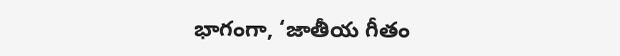భాగంగా, ‘జాతీయ గీతం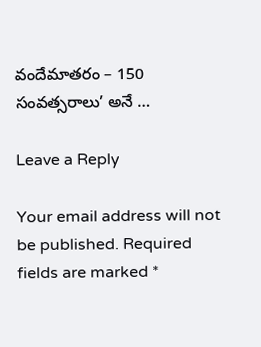వందేమాతరం – 150 సంవత్సరాలు’ అనే …

Leave a Reply

Your email address will not be published. Required fields are marked *